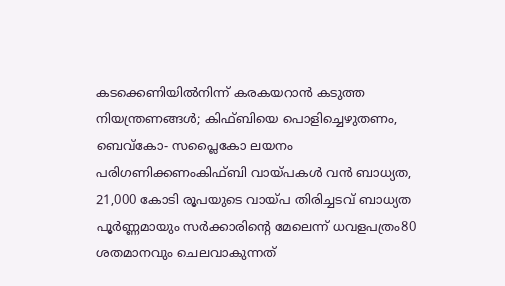കടക്കെണിയിൽനിന്ന് കരകയറാൻ കടുത്ത നിയന്ത്രണങ്ങൾ; കിഫ്ബിയെ പൊളിച്ചെഴുതണം, ബെവ്‌കോ- സപ്ലൈകോ ലയനം പരിഗണിക്കണംകിഫ്ബി വായ്പകൾ വൻ ബാധ്യത, 21,000 കോടി രൂപയുടെ വായ്പ തിരിച്ചടവ് ബാധ്യത പൂർണ്ണമായും സർക്കാരിന്റെ മേലെന്ന് ധവളപത്രം80 ശതമാനവും ചെലവാകുന്നത്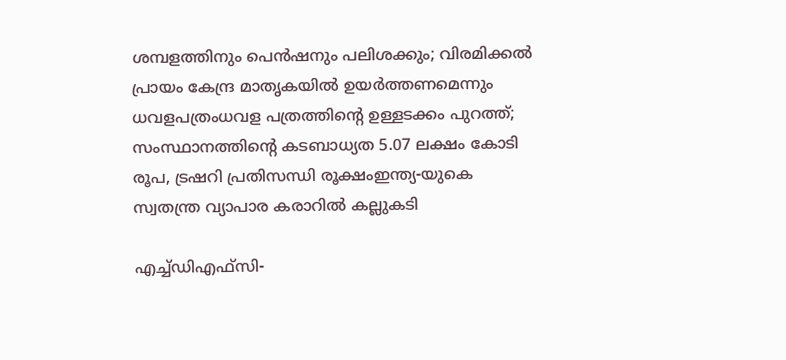ശമ്പളത്തിനും പെൻഷനും പലിശക്കും; വിരമിക്കൽ പ്രായം കേന്ദ്ര മാതൃകയിൽ ഉയർത്തണമെന്നും ധവളപത്രംധവള പത്രത്തിന്റെ ഉള്ളടക്കം പുറത്ത്; സംസ്ഥാനത്തിന്‍റെ കടബാധ്യത 5.07 ലക്ഷം കോടി രൂപ, ട്രഷറി പ്രതിസന്ധി രൂക്ഷംഇന്ത്യ-യുകെ സ്വതന്ത്ര വ്യാപാര കരാറില്‍ കല്ലുകടി

എച്ച്ഡിഎഫ്സി-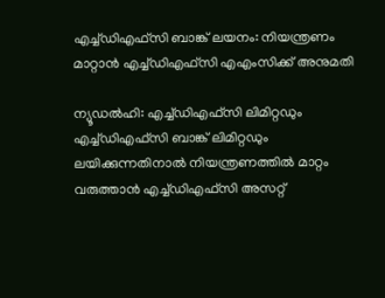എച്ച്ഡിഎഫ്സി ബാങ്ക് ലയനം: നിയന്ത്രണം മാറ്റാന്‍ എച്ച്ഡിഎഫ്സി എഎംസിക്ക് അനുമതി

ന്യൂഡല്‍ഹി: എച്ച്ഡിഎഫ്സി ലിമിറ്റഡും എച്ച്ഡിഎഫ്സി ബാങ്ക് ലിമിറ്റഡും ലയിക്കുന്നതിനാല്‍ നിയന്ത്രണത്തില്‍ മാറ്റം വരുത്താന്‍ എച്ച്ഡിഎഫ്സി അസറ്റ്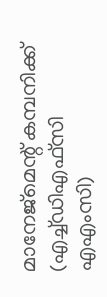മാനേജ്മെന്റ് കമ്പനിക്ക് (എച്ച്ഡിഎഫ്സി എഎംസി)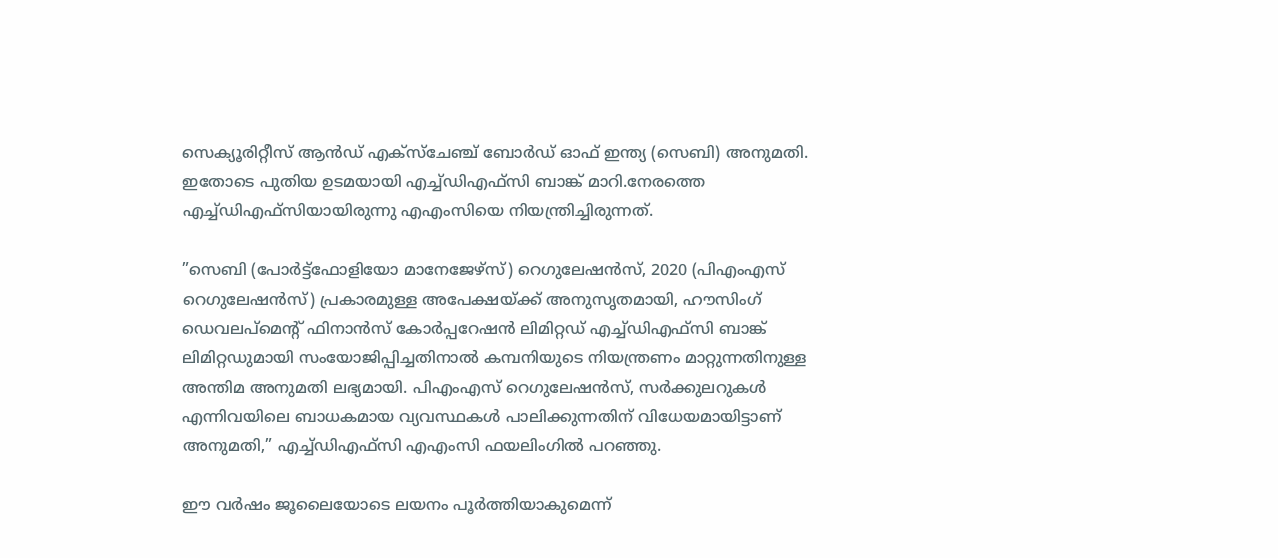സെക്യൂരിറ്റീസ് ആന്‍ഡ് എക്സ്ചേഞ്ച് ബോര്‍ഡ് ഓഫ് ഇന്ത്യ (സെബി) അനുമതി. ഇതോടെ പുതിയ ഉടമയായി എച്ച്ഡിഎഫ്‌സി ബാങ്ക് മാറി.നേരത്തെ എച്ച്ഡിഎഫ്‌സിയായിരുന്നു എഎംസിയെ നിയന്ത്രിച്ചിരുന്നത്.

”സെബി (പോര്‍ട്ട്ഫോളിയോ മാനേജേഴ്സ്) റെഗുലേഷന്‍സ്, 2020 (പിഎംഎസ് റെഗുലേഷന്‍സ്) പ്രകാരമുള്ള അപേക്ഷയ്ക്ക് അനുസൃതമായി, ഹൗസിംഗ് ഡെവലപ്മെന്റ് ഫിനാന്‍സ് കോര്‍പ്പറേഷന്‍ ലിമിറ്റഡ് എച്ച്ഡിഎഫ്സി ബാങ്ക് ലിമിറ്റഡുമായി സംയോജിപ്പിച്ചതിനാല്‍ കമ്പനിയുടെ നിയന്ത്രണം മാറ്റുന്നതിനുള്ള അന്തിമ അനുമതി ലഭ്യമായി. പിഎംഎസ് റെഗുലേഷന്‍സ്, സര്‍ക്കുലറുകള്‍ എന്നിവയിലെ ബാധകമായ വ്യവസ്ഥകള്‍ പാലിക്കുന്നതിന് വിധേയമായിട്ടാണ് അനുമതി,” എച്ച്ഡിഎഫ്‌സി എഎംസി ഫയലിംഗില്‍ പറഞ്ഞു.

ഈ വര്‍ഷം ജൂലൈയോടെ ലയനം പൂര്‍ത്തിയാകുമെന്ന്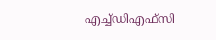എച്ച്ഡിഎഫ്സി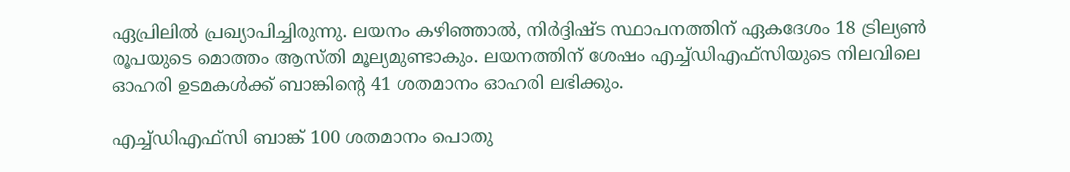ഏപ്രിലില്‍ പ്രഖ്യാപിച്ചിരുന്നു. ലയനം കഴിഞ്ഞാല്‍, നിര്‍ദ്ദിഷ്ട സ്ഥാപനത്തിന് ഏകദേശം 18 ട്രില്യണ്‍ രൂപയുടെ മൊത്തം ആസ്തി മൂല്യമുണ്ടാകും. ലയനത്തിന് ശേഷം എച്ച്ഡിഎഫ്സിയുടെ നിലവിലെ ഓഹരി ഉടമകള്‍ക്ക് ബാങ്കിന്റെ 41 ശതമാനം ഓഹരി ലഭിക്കും.

എച്ച്ഡിഎഫ്സി ബാങ്ക് 100 ശതമാനം പൊതു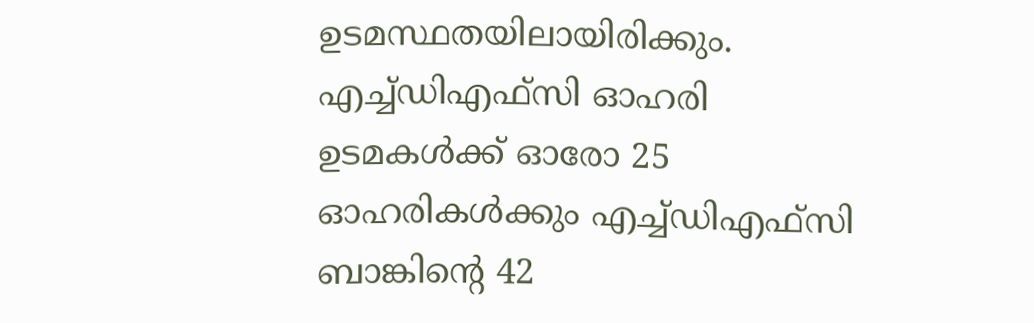ഉടമസ്ഥതയിലായിരിക്കും. എച്ച്ഡിഎഫ്സി ഓഹരി ഉടമകള്‍ക്ക് ഓരോ 25 ഓഹരികള്‍ക്കും എച്ച്ഡിഎഫ്സി ബാങ്കിന്റെ 42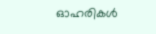ഓഹരികള്‍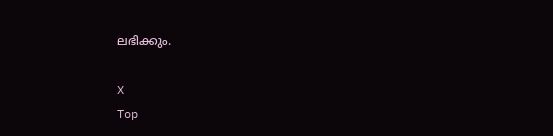ലഭിക്കും.

X
Top